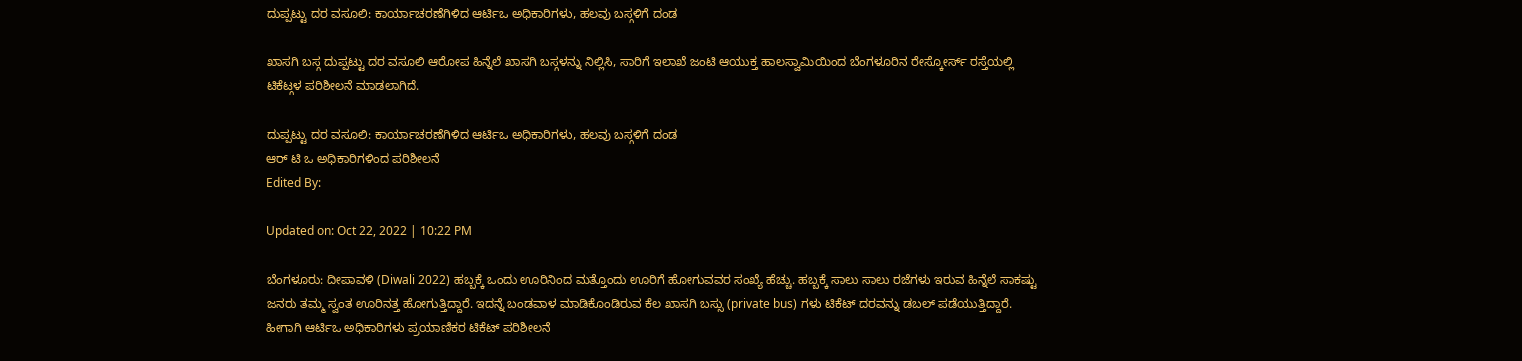ದುಪ್ಪಟ್ಟು ದರ ವಸೂಲಿ: ಕಾರ್ಯಾಚರಣೆಗಿಳಿದ ಆರ್ಟಿಒ ಅಧಿಕಾರಿಗಳು, ಹಲವು ಬಸ್ಗಳಿಗೆ ದಂಡ

ಖಾಸಗಿ ಬಸ್ಗ ದುಪ್ಪಟ್ಟು ದರ ವಸೂಲಿ ಆರೋಪ ಹಿನ್ನೆಲೆ ಖಾಸಗಿ ಬಸ್ಗಳನ್ನು ನಿಲ್ಲಿಸಿ, ಸಾರಿಗೆ ಇಲಾಖೆ ಜಂಟಿ ಆಯುಕ್ತ ಹಾಲಸ್ವಾಮಿಯಿಂದ ಬೆಂಗಳೂರಿನ ರೇಸ್ಕೋರ್ಸ್ ರಸ್ತೆಯಲ್ಲಿ ಟಿಕೆಟ್ಗಳ ಪರಿಶೀಲನೆ ಮಾಡಲಾಗಿದೆ.

ದುಪ್ಪಟ್ಟು ದರ ವಸೂಲಿ: ಕಾರ್ಯಾಚರಣೆಗಿಳಿದ ಆರ್ಟಿಒ ಅಧಿಕಾರಿಗಳು, ಹಲವು ಬಸ್ಗಳಿಗೆ ದಂಡ
ಆರ್ ಟಿ ಒ ಅಧಿಕಾರಿಗಳಿಂದ ಪರಿಶೀಲನೆ
Edited By:

Updated on: Oct 22, 2022 | 10:22 PM

ಬೆಂಗಳೂರು: ದೀಪಾವಳಿ (Diwali 2022) ಹಬ್ಬಕ್ಕೆ ಒಂದು ಊರಿನಿಂದ ಮತ್ತೊಂದು ಊರಿಗೆ ಹೋಗುವವರ ಸಂಖ್ಯೆ ಹೆಚ್ಚು. ಹಬ್ಬಕ್ಕೆ ಸಾಲು ಸಾಲು ರಜೆಗಳು ಇರುವ ಹಿನ್ನೆಲೆ ಸಾಕಷ್ಟು ಜನರು ತಮ್ಮ ಸ್ವಂತ ಊರಿನತ್ತ ಹೋಗುತ್ತಿದ್ದಾರೆ. ಇದನ್ನೆ ಬಂಡವಾಳ ಮಾಡಿಕೊಂಡಿರುವ ಕೆಲ ಖಾಸಗಿ ಬಸ್ಸು (private bus) ಗಳು ಟಿಕೆಟ್ ದರವನ್ನು ಡಬಲ್ ಪಡೆಯುತ್ತಿದ್ದಾರೆ. ಹೀಗಾಗಿ ಆರ್ಟಿಒ ಅಧಿಕಾರಿಗಳು ಪ್ರಯಾಣಿಕರ ಟಿಕೆಟ್ ಪರಿಶೀಲನೆ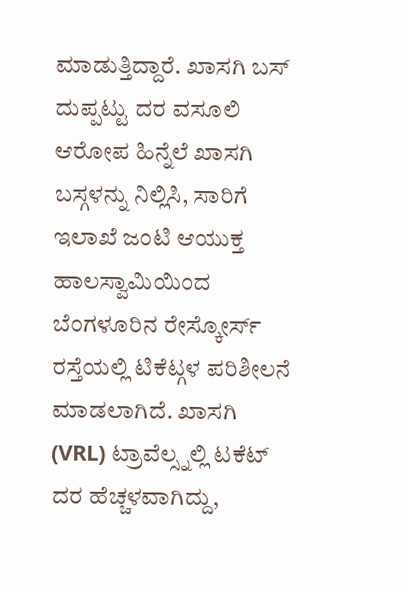ಮಾಡುತ್ತಿದ್ದಾರೆ. ಖಾಸಗಿ ಬಸ್ ದುಪ್ಪಟ್ಟು ದರ ವಸೂಲಿ ಆರೋಪ ಹಿನ್ನೆಲೆ ಖಾಸಗಿ ಬಸ್ಗಳನ್ನು ನಿಲ್ಲಿಸಿ, ಸಾರಿಗೆ ಇಲಾಖೆ ಜಂಟಿ ಆಯುಕ್ತ ಹಾಲಸ್ವಾಮಿಯಿಂದ ಬೆಂಗಳೂರಿನ ರೇಸ್ಕೋರ್ಸ್ ರಸ್ತೆಯಲ್ಲಿ ಟಿಕೆಟ್ಗಳ ಪರಿಶೀಲನೆ ಮಾಡಲಾಗಿದೆ. ಖಾಸಗಿ (VRL) ಟ್ರಾವೆಲ್ಸ್ನಲ್ಲಿ ಟಕೆಟ್ ದರ ಹೆಚ್ಚಳವಾಗಿದ್ದು,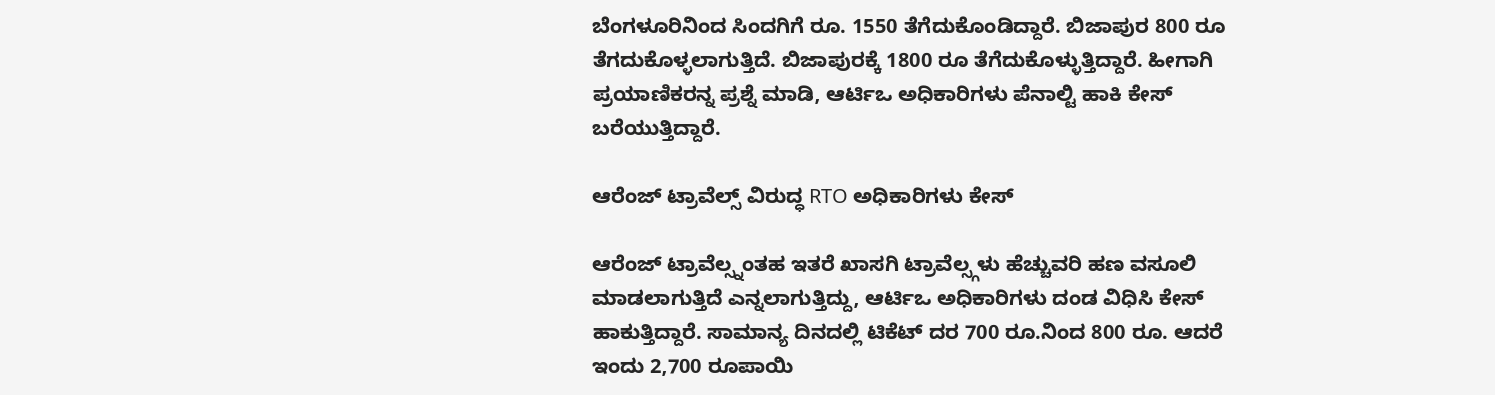ಬೆಂಗಳೂರಿನಿಂದ ಸಿಂದಗಿಗೆ ರೂ. 1550 ತೆಗೆದುಕೊಂಡಿದ್ದಾರೆ. ಬಿಜಾಪುರ 800 ರೂ ತೆಗದುಕೊಳ್ಳಲಾಗುತ್ತಿದೆ. ಬಿಜಾಪುರಕ್ಕೆ 1800 ರೂ ತೆಗೆದುಕೊಳ್ಳುತ್ತಿದ್ದಾರೆ. ಹೀಗಾಗಿ ಪ್ರಯಾಣಿಕರನ್ನ ಪ್ರಶ್ನೆ ಮಾಡಿ, ಆರ್ಟಿಒ ಅಧಿಕಾರಿಗಳು ಪೆನಾಲ್ಟಿ ಹಾಕಿ ಕೇಸ್ ಬರೆಯುತ್ತಿದ್ದಾರೆ.

ಆರೆಂಜ್ ಟ್ರಾವೆಲ್ಸ್ ವಿರುದ್ಧ RTO ಅಧಿಕಾರಿಗಳು ಕೇಸ್

ಆರೆಂಜ್ ಟ್ರಾವೆಲ್ಸ್ನಂತಹ ಇತರೆ ಖಾಸಗಿ ಟ್ರಾವೆಲ್ಸ್ಗಳು ಹೆಚ್ಚುವರಿ ಹಣ ವಸೂಲಿ ಮಾಡಲಾಗುತ್ತಿದೆ ಎನ್ನಲಾಗುತ್ತಿದ್ದು, ಆರ್ಟಿಒ ಅಧಿಕಾರಿಗಳು ದಂಡ ವಿಧಿಸಿ ಕೇಸ್ ಹಾಕುತ್ತಿದ್ದಾರೆ. ಸಾಮಾನ್ಯ ದಿನದಲ್ಲಿ ಟಿಕೆಟ್ ದರ 700 ರೂ.ನಿಂದ 800 ರೂ. ಆದರೆ ಇಂದು 2,700 ರೂಪಾಯಿ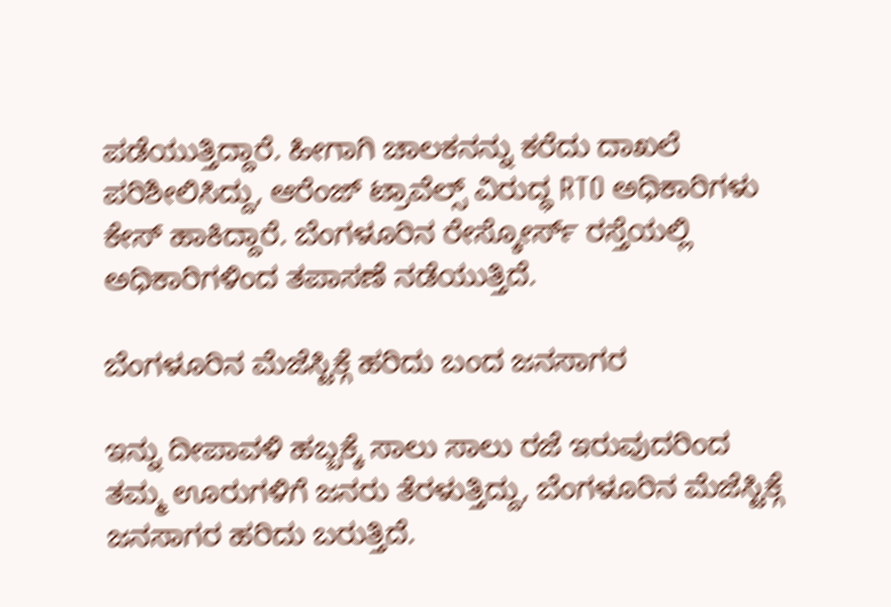ಪಡೆಯುತ್ತಿದ್ದಾರೆ. ಹೀಗಾಗಿ ಚಾಲಕನನ್ನು ಕರೆದು ದಾಖಲೆ ಪರಿಶೀಲಿಸಿದ್ದು, ಆರೆಂಜ್ ಟ್ರಾವೆಲ್ಸ್ ವಿರುದ್ಧ RTO ಅಧಿಕಾರಿಗಳು ಕೇಸ್ ಹಾಕಿದ್ದಾರೆ. ಬೆಂಗಳೂರಿನ ರೇಸ್ಕೋರ್ಸ್ ರಸ್ತೆಯಲ್ಲಿ ಅಧಿಕಾರಿಗಳಿಂದ ತಪಾಸಣೆ ನಡೆಯುತ್ತಿದೆ.

ಬೆಂಗಳೂರಿನ ಮೆಜೆಸ್ಟಿಕ್ಗೆ ಹರಿದು ಬಂದ ಜನಸಾಗರ

ಇನ್ನು ದೀಪಾವಳಿ ಹಬ್ಬಕ್ಕೆ ಸಾಲು ಸಾಲು ರಜೆ ಇರುವುದರಿಂದ ತಮ್ಮ ಊರುಗಳಿಗೆ ಜನರು ತೆರಳುತ್ತಿದ್ದು, ಬೆಂಗಳೂರಿನ ಮೆಜೆಸ್ಟಿಕ್ಗೆ ಜನಸಾಗರ ಹರಿದು ಬರುತ್ತಿದೆ.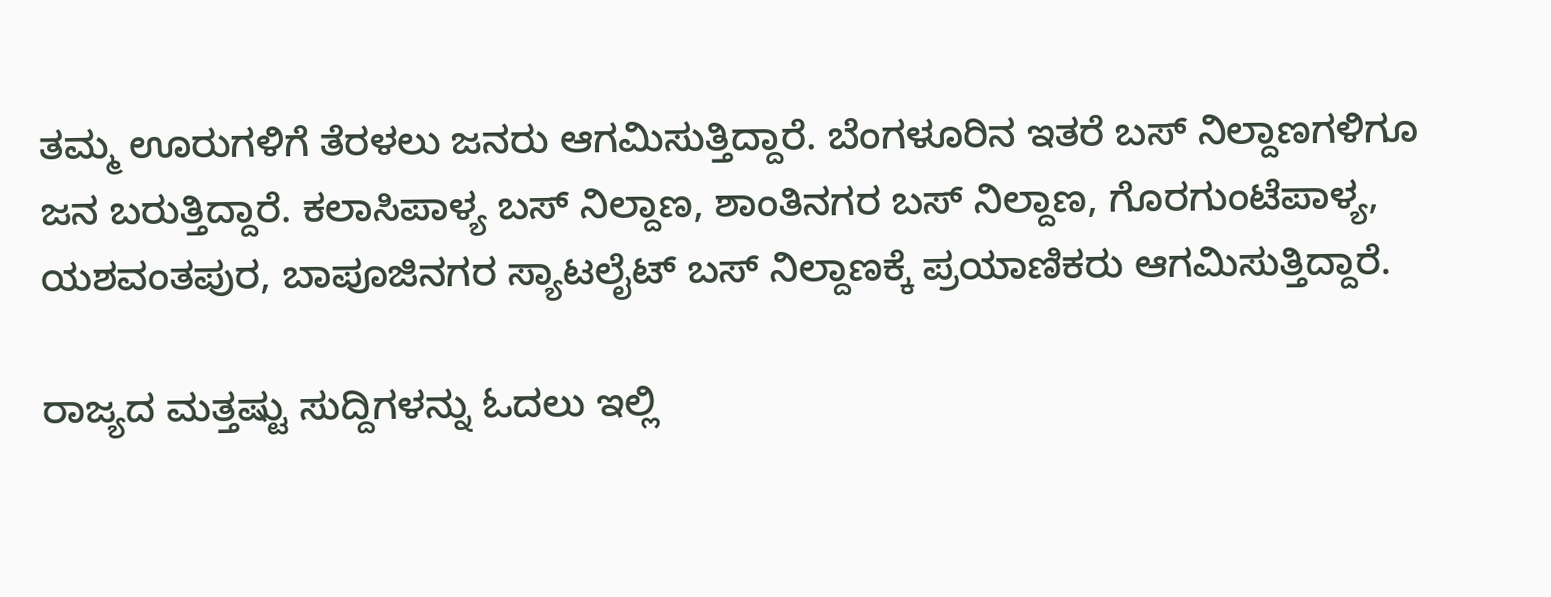ತಮ್ಮ ಊರುಗಳಿಗೆ ತೆರಳಲು ಜನರು ಆಗಮಿಸುತ್ತಿದ್ದಾರೆ. ಬೆಂಗಳೂರಿನ ಇತರೆ ಬಸ್ ನಿಲ್ದಾಣಗಳಿಗೂ ಜನ ಬರುತ್ತಿದ್ದಾರೆ. ಕಲಾಸಿಪಾಳ್ಯ ಬಸ್ ನಿಲ್ದಾಣ, ಶಾಂತಿನಗರ ಬಸ್ ನಿಲ್ದಾಣ, ಗೊರಗುಂಟೆಪಾಳ್ಯ, ಯಶವಂತಪುರ, ಬಾಪೂಜಿನಗರ ಸ್ಯಾಟಲೈಟ್ ಬಸ್ ನಿಲ್ದಾಣಕ್ಕೆ ಪ್ರಯಾಣಿಕರು ಆಗಮಿಸುತ್ತಿದ್ದಾರೆ.

ರಾಜ್ಯದ ಮತ್ತಷ್ಟು ಸುದ್ದಿಗಳನ್ನು ಓದಲು ಇಲ್ಲಿ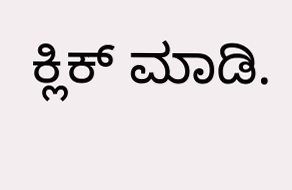ಕ್ಲಿಕ್ ಮಾಡಿ.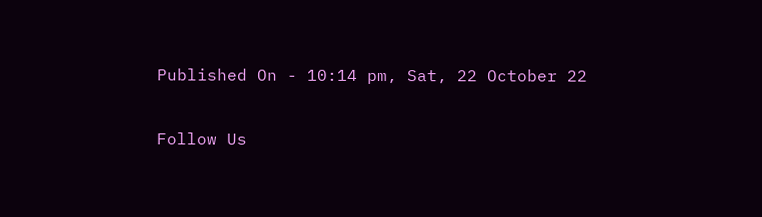Published On - 10:14 pm, Sat, 22 October 22

Follow Us